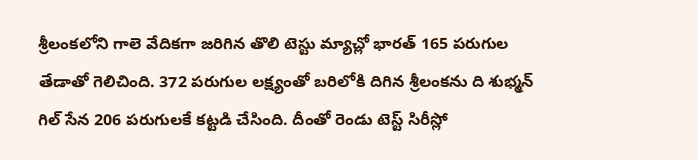శ్రీలంకలోని గాలె వేదికగా జరిగిన తొలి టెస్టు మ్యాచ్లో భారత్ 165 పరుగుల తేడాతో గెలిచింది. 372 పరుగుల లక్ష్యంతో బరిలోకి దిగిన శ్రీలంకను ది శుభ్మన్ గిల్ సేన 206 పరుగులకే కట్టడి చేసింది. దీంతో రెండు టెస్ట్ సిరీస్లో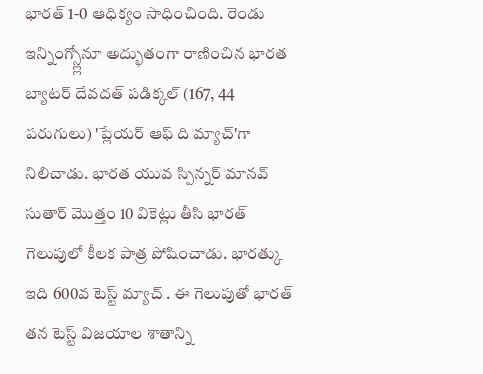భారత్ 1-0 ఆధిక్యం సాధించింది. రెండు ఇన్నింగ్స్ల్లోనూ అద్భుతంగా రాణించిన భారత బ్యాటర్ దేవదత్ పడిక్కల్ (167, 44 పరుగులు) 'ప్లేయర్ ఆఫ్ ది మ్యాచ్'గా నిలిచాడు. భారత యువ స్పిన్నర్ మానవ్ సుతార్ మొత్తం 10 వికెట్లు తీసి భారత్ గెలుపులో కీలక పాత్ర పోషించాడు. భారత్కు ఇది 600వ టెస్ట్ మ్యాచ్ . ఈ గెలుపుతో భారత్ తన టెస్ట్ విజయాల శాతాన్ని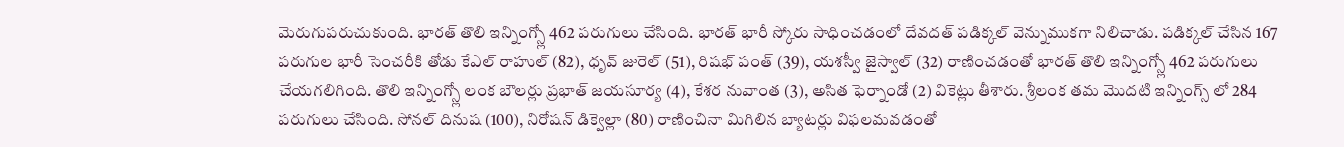మెరుగుపరుచుకుంది. భారత్ తొలి ఇన్నింగ్స్లో 462 పరుగులు చేసింది. భారత్ భారీ స్కోరు సాధించడంలో దేవదత్ పడిక్కల్ వెన్నుముకగా నిలిచాడు. పడిక్కల్ చేసిన 167 పరుగుల భారీ సెంచరీకి తోడు కేఎల్ రాహుల్ (82), ధృవ్ జురెల్ (51), రిషభ్ పంత్ (39), యశస్వీ జైస్వాల్ (32) రాణించడంతో భారత్ తొలి ఇన్నింగ్స్లో 462 పరుగులు చేయగలిగింది. తొలి ఇన్నింగ్స్లో లంక బౌలర్లు ప్రభాత్ జయసూర్య (4), కేశర నువాంత (3), అసిత ఫెర్నాండో (2) వికెట్లు తీశారు. శ్రీలంక తమ మొదటి ఇన్నింగ్స్ లో 284 పరుగులు చేసింది. సోనల్ దినుష (100), నిరోషన్ డిక్వెల్లా (80) రాణించినా మిగిలిన బ్యాటర్లు విఫలమవడంతో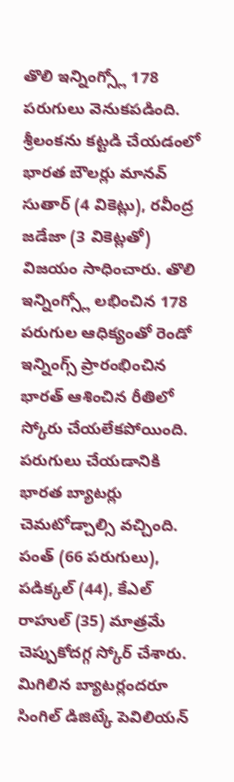తొలి ఇన్నింగ్స్లో 178 పరుగులు వెనుకపడింది. శ్రీలంకను కట్టడి చేయడంలో భారత బౌలర్లు మానవ్ సుతార్ (4 వికెట్లు), రవీంద్ర జడేజా (3 వికెట్లతో) విజయం సాధించారు. తొలి ఇన్నింగ్స్లో లభించిన 178 పరుగుల ఆధిక్యంతో రెండో ఇన్నింగ్స్ ప్రారంభించిన భారత్ ఆశించిన రీతిలో స్కోరు చేయలేకపోయింది. పరుగులు చేయడానికి భారత బ్యాటర్లు చెమటోడ్చాల్సి వచ్చింది. పంత్ (66 పరుగులు), పడిక్కల్ (44), కేఎల్ రాహుల్ (35) మాత్రమే చెప్పుకోదగ్గ స్కోర్ చేశారు. మిగిలిన బ్యాటర్లందరూ సింగిల్ డిజిట్కే పెవిలియన్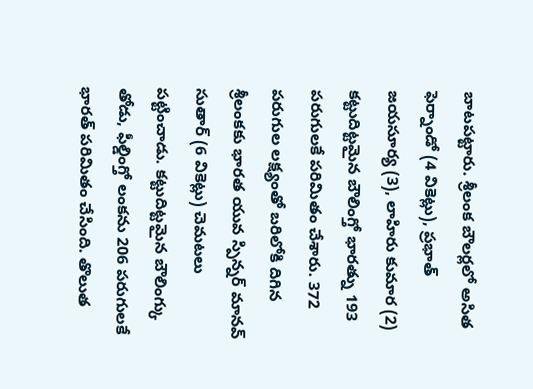బాటపట్టారు. శ్రీలంక బౌలర్లలో అసిత ఫెర్నాండో (4 వికెట్లు), ప్రభాత్ జయసూర్య (3), లాహిరు కుమార (2) కట్టుదిట్టమైన బౌలింగ్తో భారత్ను 193 పరుగులకే పరిమితం చేశారు. 372 పరుగుల లక్ష్యంతో బరిలోకి దిగిన శ్రీలంకకు భారత యువ స్పిన్నర్ మానవ్ సుతార్ (6 వికెట్లు) చెమటలు పట్టించాడు. కట్టుదిట్టమైన బౌలింగ్కు తోడు, ఫీల్డింగ్తో లంకను 206 పరుగులకే భారత్ పరిమితం చేసింది. తొలుత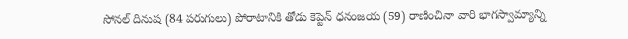సోనల్ దినుష (84 పరుగులు) పోరాటానికి తోడు కెప్టెన్ ధనంజయ (59) రాణించినా వారి భాగస్వామ్యాన్ని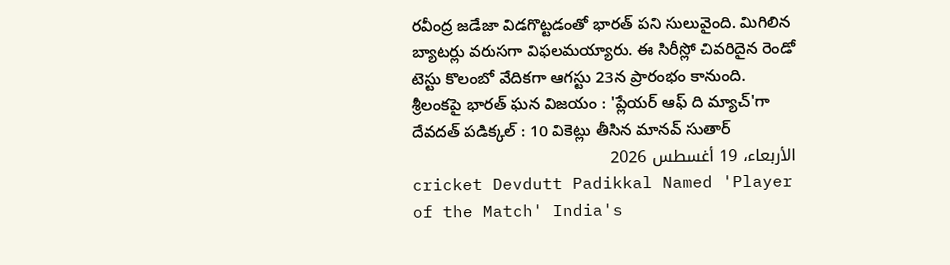రవీంద్ర జడేజా విడగొట్టడంతో భారత్ పని సులువైంది. మిగిలిన బ్యాటర్లు వరుసగా విఫలమయ్యారు. ఈ సిరీస్లో చివరిదైన రెండో టెస్టు కొలంబో వేదికగా ఆగస్టు 23న ప్రారంభం కానుంది.
శ్రీలంకపై భారత్ ఘన విజయం : 'ప్లేయర్ ఆఫ్ ది మ్యాచ్'గా దేవదత్ పడిక్కల్ : 10 వికెట్లు తీసిన మానవ్ సుతార్
الأربعاء، 19 أغسطس 2026
cricket Devdutt Padikkal Named 'Player of the Match' India's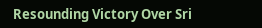Resounding Victory Over Sri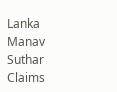Lanka Manav Suthar Claims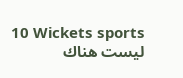10 Wickets sports
ليست هناك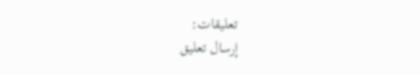تعليقات:
إرسال تعليق